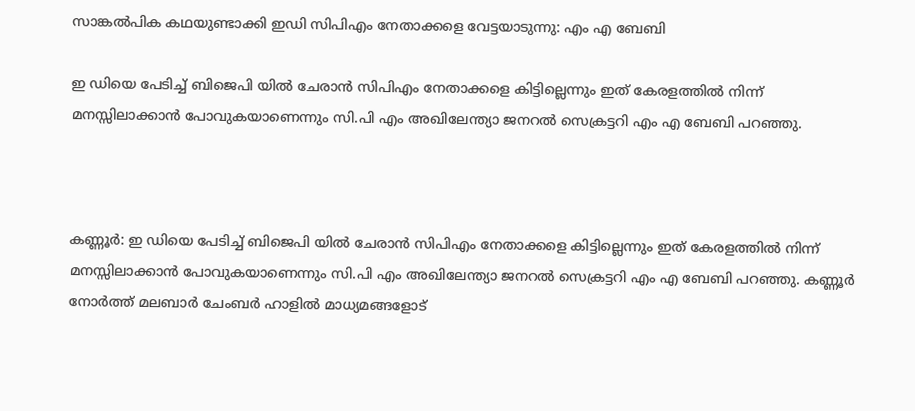സാങ്കൽപിക കഥയുണ്ടാക്കി ഇഡി സിപിഎം നേതാക്കളെ വേട്ടയാടുന്നു: എം എ ബേബി

ഇ ഡിയെ പേടിച്ച് ബിജെപി യിൽ ചേരാൻ സിപിഎം നേതാക്കളെ കിട്ടില്ലെന്നും ഇത് കേരളത്തിൽ നിന്ന് മനസ്സിലാക്കാൻ പോവുകയാണെന്നും സി.പി എം അഖിലേന്ത്യാ ജനറൽ സെക്രട്ടറി എം എ ബേബി പറഞ്ഞു.



കണ്ണൂർ: ഇ ഡിയെ പേടിച്ച് ബിജെപി യിൽ ചേരാൻ സിപിഎം നേതാക്കളെ കിട്ടില്ലെന്നും ഇത് കേരളത്തിൽ നിന്ന് മനസ്സിലാക്കാൻ പോവുകയാണെന്നും സി.പി എം അഖിലേന്ത്യാ ജനറൽ സെക്രട്ടറി എം എ ബേബി പറഞ്ഞു. കണ്ണൂർ നോർത്ത് മലബാർ ചേംബർ ഹാളിൽ മാധ്യമങ്ങളോട്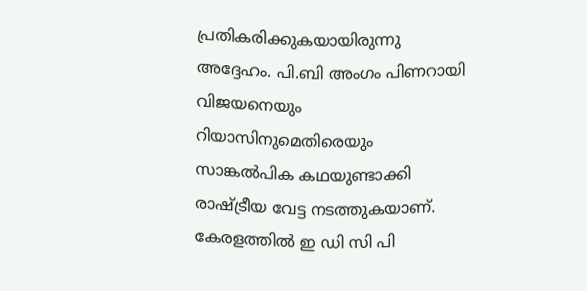പ്രതികരിക്കുകയായിരുന്നു അദ്ദേഹം. പി.ബി അംഗം പിണറായി വിജയനെയും റിയാസിനുമെതിരെയും സാങ്കൽപിക കഥയുണ്ടാക്കി രാഷ്ട്രീയ വേട്ട നടത്തുകയാണ്. കേരളത്തിൽ ഇ ഡി സി പി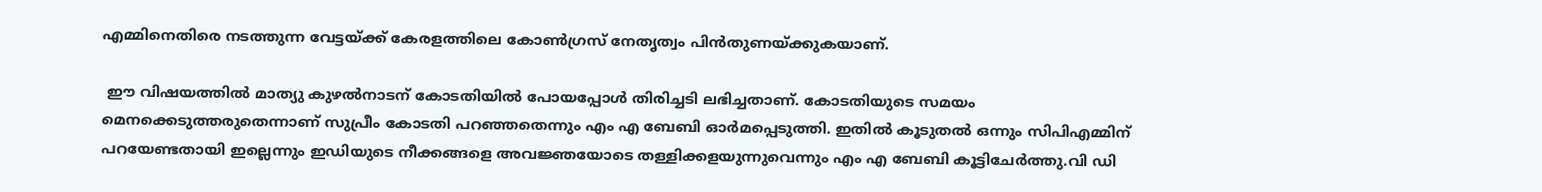എമ്മിനെതിരെ നടത്തുന്ന വേട്ടയ്ക്ക് കേരളത്തിലെ കോൺഗ്രസ് നേതൃത്വം പിൻതുണയ്ക്കുകയാണ്.

 ഈ വിഷയത്തിൽ മാത്യു കുഴൽനാടന് കോടതിയിൽ പോയപ്പോൾ തിരിച്ചടി ലഭിച്ചതാണ്. കോടതിയുടെ സമയം മെനക്കെടുത്തരുതെന്നാണ് സുപ്രീം കോടതി പറഞ്ഞതെന്നും എം എ ബേബി ഓർമപ്പെടുത്തി. ഇതിൽ കൂടുതൽ ഒന്നും സിപിഎമ്മിന് പറയേണ്ടതായി ഇല്ലെന്നും ഇഡിയുടെ നീക്കങ്ങളെ അവജ്ഞയോടെ തള്ളിക്കളയുന്നുവെന്നും എം എ ബേബി കൂട്ടിചേർത്തു.വി ഡി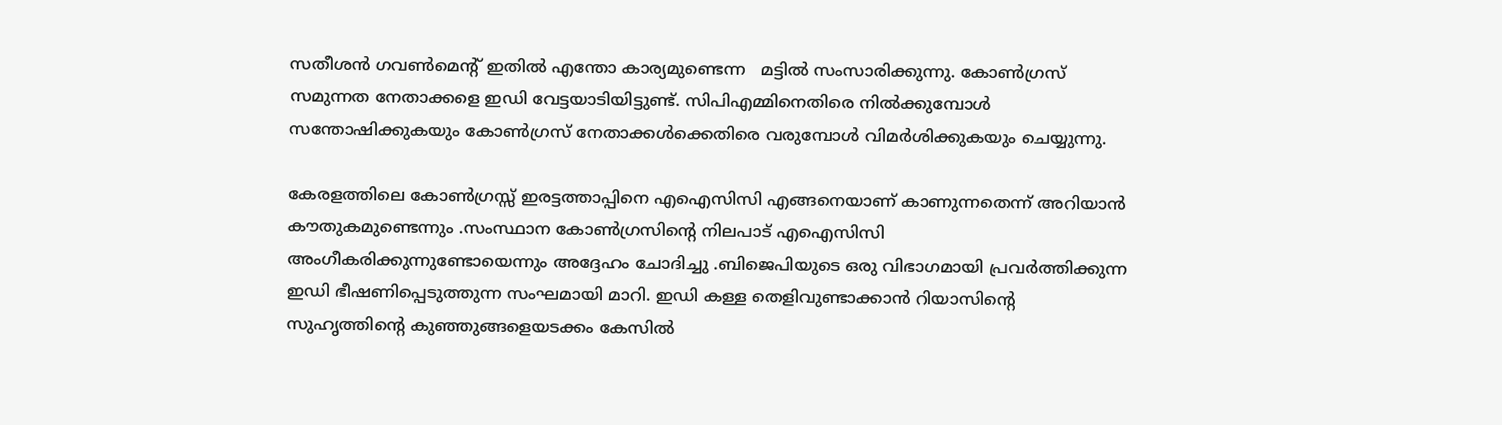സതീശൻ ഗവൺമെന്റ് ഇതിൽ എന്തോ കാര്യമുണ്ടെന്ന   മട്ടിൽ സംസാരിക്കുന്നു. കോൺഗ്രസ് സമുന്നത നേതാക്കളെ ഇഡി വേട്ടയാടിയിട്ടുണ്ട്. സിപിഎമ്മിനെതിരെ നിൽക്കുമ്പോൾ സന്തോഷിക്കുകയും കോൺഗ്രസ് നേതാക്കൾക്കെതിരെ വരുമ്പോൾ വിമർശിക്കുകയും ചെയ്യുന്നു.

കേരളത്തിലെ കോൺഗ്രസ്സ് ഇരട്ടത്താപ്പിനെ എഐസിസി എങ്ങനെയാണ് കാണുന്നതെന്ന് അറിയാൻ കൗതുകമുണ്ടെന്നും .സംസ്ഥാന കോൺഗ്രസിന്റെ നിലപാട് എഐസിസി അംഗീകരിക്കുന്നുണ്ടോയെന്നും അദ്ദേഹം ചോദിച്ചു .ബിജെപിയുടെ ഒരു വിഭാഗമായി പ്രവർത്തിക്കുന്ന ഇഡി ഭീഷണിപ്പെടുത്തുന്ന സംഘമായി മാറി. ഇഡി കള്ള തെളിവുണ്ടാക്കാൻ റിയാസിൻ്റെ സുഹൃത്തിൻ്റെ കുഞ്ഞുങ്ങളെയടക്കം കേസിൽ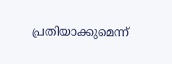പ്രതിയാക്കുമെന്ന്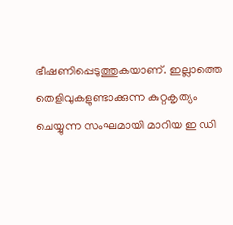ഭീഷണിപ്പെടുത്തുകയാണ്. ഇല്ലാത്തെ തെളിവുകളുണ്ടാക്കുന്ന കുറ്റകൃത്യം ചെയ്യുന്ന സംഘമായി മാറിയ ഇ ഡി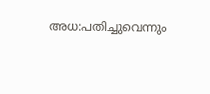അധ:പതിച്ചുവെന്നും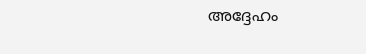അദ്ദേഹം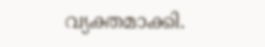വ്യക്തമാക്കി.